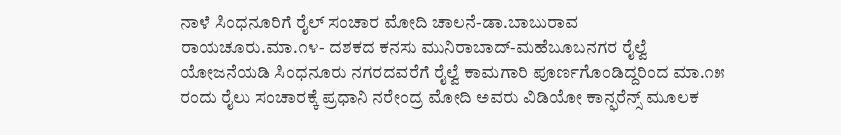ನಾಳೆ ಸಿಂಧನೂರಿಗೆ ರೈಲ್ ಸಂಚಾರ ಮೋದಿ ಚಾಲನೆ-ಡಾ.ಬಾಬುರಾವ
ರಾಯಚೂರು.ಮಾ.೧೪- ದಶಕದ ಕನಸು ಮುನಿರಾಬಾದ್-ಮಹೆಬೂಬನಗರ ರೈಲ್ವೆ ಯೋಜನೆಯಡಿ ಸಿಂಧನೂರು ನಗರದವರೆಗೆ ರೈಲ್ವೆ ಕಾಮಗಾರಿ ಪೂರ್ಣಗೊಂಡಿದ್ದರಿಂದ ಮಾ.೧೫ ರಂದು ರೈಲು ಸಂಚಾರಕ್ಕೆ ಪ್ರಧಾನಿ ನರೇಂದ್ರ ಮೋದಿ ಅವರು ವಿಡಿಯೋ ಕಾನ್ಫರೆನ್ಸ್ ಮೂಲಕ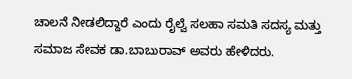ಚಾಲನೆ ನೀಡಲಿದ್ದಾರೆ ಎಂದು ರೈಲ್ವೆ ಸಲಹಾ ಸಮತಿ ಸದಸ್ಯ ಮತ್ತು ಸಮಾಜ ಸೇವಕ ಡಾ.ಬಾಬುರಾವ್ ಅವರು ಹೇಳಿದರು.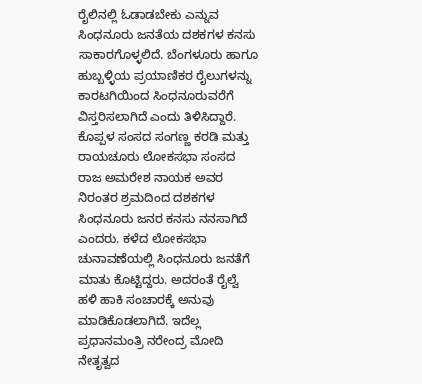ರೈಲಿನಲ್ಲಿ ಓಡಾಡಬೇಕು ಎನ್ನುವ ಸಿಂಧನೂರು ಜನತೆಯ ದಶಕಗಳ ಕನಸು ಸಾಕಾರಗೊಳ್ಳಲಿದೆ. ಬೆಂಗಳೂರು ಹಾಗೂ ಹುಬ್ಬಳ್ಳಿಯ ಪ್ರಯಾಣಿಕರ ರೈಲುಗಳನ್ನು ಕಾರಟಗಿಯಿಂದ ಸಿಂಧನೂರುವರೆಗೆ ವಿಸ್ತರಿಸಲಾಗಿದೆ ಎಂದು ತಿಳಿಸಿದ್ದಾರೆ.
ಕೊಪ್ಪಳ ಸಂಸದ ಸಂಗಣ್ಣ ಕರಡಿ ಮತ್ತು ರಾಯಚೂರು ಲೋಕಸಭಾ ಸಂಸದ ರಾಜ ಅಮರೇಶ ನಾಯಕ ಅವರ ನಿರಂತರ ಶ್ರಮದಿಂದ ದಶಕಗಳ ಸಿಂಧನೂರು ಜನರ ಕನಸು ನನಸಾಗಿದೆ ಎಂದರು. ಕಳೆದ ಲೋಕಸಭಾ ಚುನಾವಣೆಯಲ್ಲಿ ಸಿಂಧನೂರು ಜನತೆಗೆ ಮಾತು ಕೊಟ್ಟಿದ್ದರು. ಅದರಂತೆ ರೈಲ್ವೆ ಹಳಿ ಹಾಕಿ ಸಂಚಾರಕ್ಕೆ ಅನುವು ಮಾಡಿಕೊಡಲಾಗಿದೆ. ಇದೆಲ್ಲ ಪ್ರಧಾನಮಂತ್ರಿ ನರೇಂದ್ರ ಮೋದಿ ನೇತೃತ್ವದ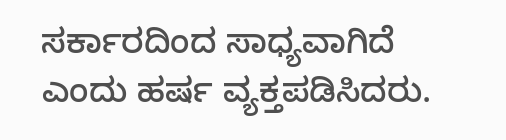ಸರ್ಕಾರದಿಂದ ಸಾಧ್ಯವಾಗಿದೆ ಎಂದು ಹರ್ಷ ವ್ಯಕ್ತಪಡಿಸಿದರು.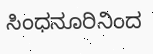ಸಿಂಧನೂರಿನಿಂದ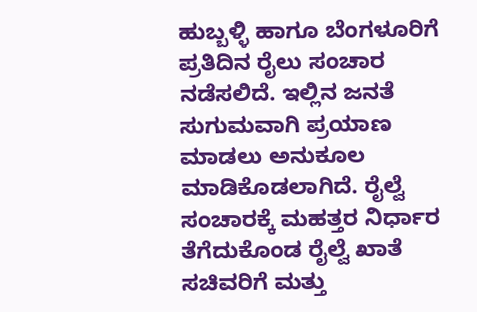ಹುಬ್ಬಳ್ಳಿ ಹಾಗೂ ಬೆಂಗಳೂರಿಗೆ ಪ್ರತಿದಿನ ರೈಲು ಸಂಚಾರ ನಡೆಸಲಿದೆ. ಇಲ್ಲಿನ ಜನತೆ ಸುಗುಮವಾಗಿ ಪ್ರಯಾಣ ಮಾಡಲು ಅನುಕೂಲ ಮಾಡಿಕೊಡಲಾಗಿದೆ. ರೈಲ್ವೆ ಸಂಚಾರಕ್ಕೆ ಮಹತ್ತರ ನಿರ್ಧಾರ ತೆಗೆದುಕೊಂಡ ರೈಲ್ವೆ ಖಾತೆ ಸಚಿವರಿಗೆ ಮತ್ತು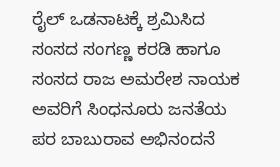ರೈಲ್ ಒಡನಾಟಕ್ಕೆ ಶ್ರಮಿಸಿದ ಸಂಸದ ಸಂಗಣ್ಣ ಕರಡಿ ಹಾಗೂ ಸಂಸದ ರಾಜ ಅಮರೇಶ ನಾಯಕ ಅವರಿಗೆ ಸಿಂಧನೂರು ಜನತೆಯ ಪರ ಬಾಬುರಾವ ಅಭಿನಂದನೆ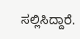ಸಲ್ಲಿಸಿದ್ದಾರೆ.